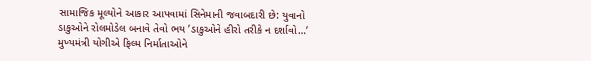સામાજિક મૂલ્યોને આકાર આપવામાં સિનેમાની જવાબદારી છે: યુવાનો ડાકુઓને રોલમોડેલ બનાવે તેવો ભય ’ડાકુઓને હીરો તરીકે ન દર્શાવો…’ મુખ્યમંત્રી યોગીએ ફિલ્મ નિર્માતાઓને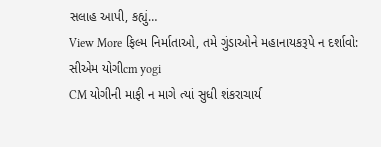સલાહ આપી, કહ્યું…
View More ફિલ્મ નિર્માતાઓ, તમે ગુંડાઓને મહાનાયકરૂપે ન દર્શાવો: સીએમ યોગીcm yogi
CM યોગીની માફી ન માગે ત્યાં સુધી શંકરાચાર્ય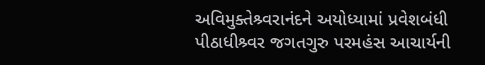અવિમુક્તેશ્ર્વરાનંદને અયોધ્યામાં પ્રવેશબંધી
પીઠાધીશ્ર્વર જગતગુરુ પરમહંસ આચાર્યની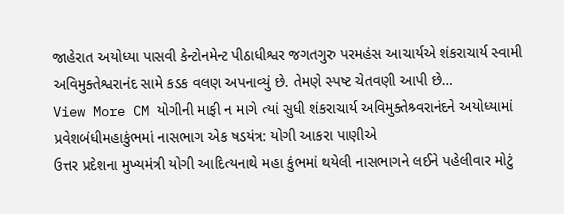જાહેરાત અયોધ્યા પાસવી કેન્ટોનમેન્ટ પીઠાધીશ્વર જગતગુરુ પરમહંસ આચાર્યએ શંકરાચાર્ય સ્વામી અવિમુક્તેશ્વરાનંદ સામે કડક વલણ અપનાવ્યું છે. તેમણે સ્પષ્ટ ચેતવણી આપી છે…
View More CM યોગીની માફી ન માગે ત્યાં સુધી શંકરાચાર્ય અવિમુક્તેશ્ર્વરાનંદને અયોધ્યામાં પ્રવેશબંધીમહાકુંભમાં નાસભાગ એક ષડયંત્ર: યોગી આકરા પાણીએ
ઉત્તર પ્રદેશના મુખ્યમંત્રી યોગી આદિત્યનાથે મહા કુંભમાં થયેલી નાસભાગને લઈને પહેલીવાર મોટું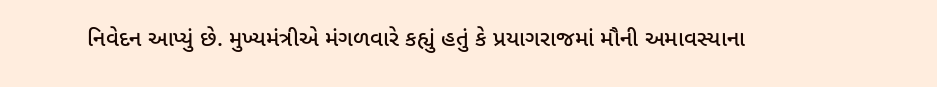નિવેદન આપ્યું છે. મુખ્યમંત્રીએ મંગળવારે કહ્યું હતું કે પ્રયાગરાજમાં મૌની અમાવસ્યાના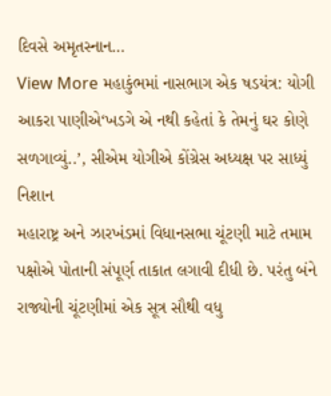દિવસે અમૃતસ્નાન…
View More મહાકુંભમાં નાસભાગ એક ષડયંત્ર: યોગી આકરા પાણીએ‘ખડગે એ નથી કહેતાં કે તેમનું ઘર કોણે સળગાવ્યું..’, સીએમ યોગીએ કોંગ્રેસ અધ્યક્ષ પર સાધ્યું નિશાન
મહારાષ્ટ્ર અને ઝારખંડમાં વિધાનસભા ચૂંટણી માટે તમામ પક્ષોએ પોતાની સંપૂર્ણ તાકાત લગાવી દીધી છે. પરંતુ બંને રાજ્યોની ચૂંટણીમાં એક સૂત્ર સૌથી વધુ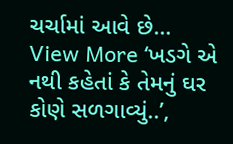ચર્ચામાં આવે છે…
View More ‘ખડગે એ નથી કહેતાં કે તેમનું ઘર કોણે સળગાવ્યું..’,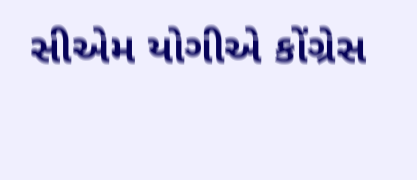સીએમ યોગીએ કોંગ્રેસ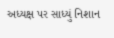અધ્યક્ષ પર સાધ્યું નિશાન